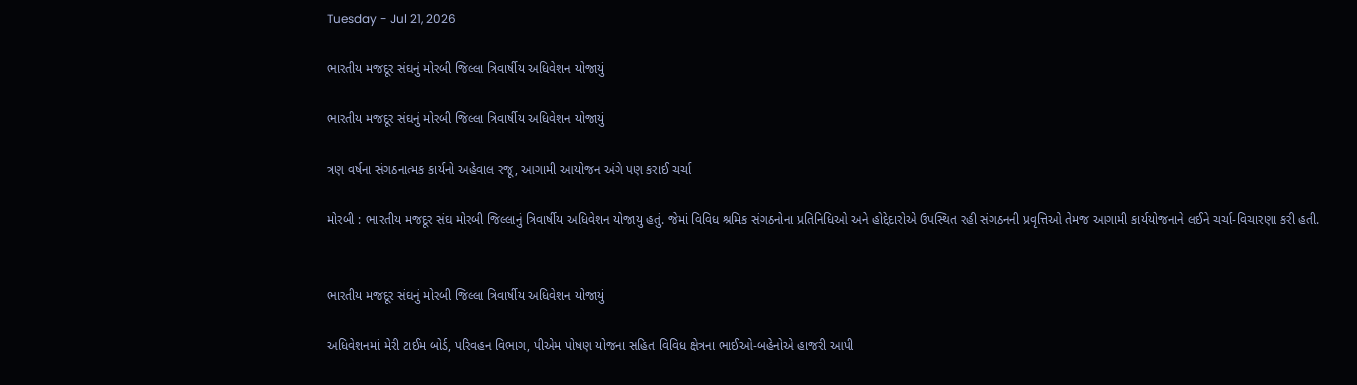Tuesday - Jul 21, 2026

ભારતીય મજદૂર સંઘનું મોરબી જિલ્લા ત્રિવાર્ષીય અધિવેશન યોજાયું

ભારતીય મજદૂર સંઘનું મોરબી જિલ્લા ત્રિવાર્ષીય અધિવેશન યોજાયું

ત્રણ વર્ષના સંગઠનાત્મક કાર્યનો અહેવાલ રજૂ, આગામી આયોજન અંગે પણ કરાઈ ચર્ચા

મોરબી : ભારતીય મજદૂર સંઘ મોરબી જિલ્લાનું ત્રિવાર્ષીય અધિવેશન યોજાયુ હતું. જેમાં વિવિધ શ્રમિક સંગઠનોના પ્રતિનિધિઓ અને હોદ્દેદારોએ ઉપસ્થિત રહી સંગઠનની પ્રવૃત્તિઓ તેમજ આગામી કાર્યયોજનાને લઈને ચર્ચા-વિચારણા કરી હતી.


ભારતીય મજદૂર સંઘનું મોરબી જિલ્લા ત્રિવાર્ષીય અધિવેશન યોજાયું

અધિવેશનમાં મેરી ટાઈમ બોર્ડ, પરિવહન વિભાગ, પીએમ પોષણ યોજના સહિત વિવિધ ક્ષેત્રના ભાઈઓ-બહેનોએ હાજરી આપી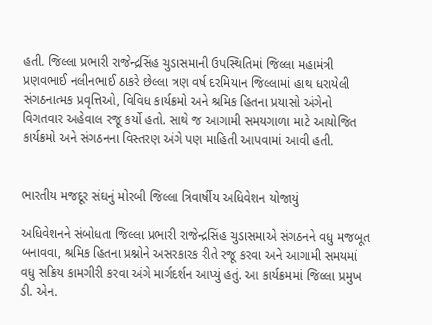હતી. જિલ્લા પ્રભારી રાજેન્દ્રસિંહ ચુડાસમાની ઉપસ્થિતિમાં જિલ્લા મહામંત્રી પ્રણવભાઈ નલીનભાઈ ઠાકરે છેલ્લા ત્રણ વર્ષ દરમિયાન જિલ્લામાં હાથ ધરાયેલી સંગઠનાત્મક પ્રવૃત્તિઓ, વિવિધ કાર્યક્રમો અને શ્રમિક હિતના પ્રયાસો અંગેનો વિગતવાર અહેવાલ રજૂ કર્યો હતો. સાથે જ આગામી સમયગાળા માટે આયોજિત કાર્યક્રમો અને સંગઠનના વિસ્તરણ અંગે પણ માહિતી આપવામાં આવી હતી.


ભારતીય મજદૂર સંઘનું મોરબી જિલ્લા ત્રિવાર્ષીય અધિવેશન યોજાયું

અધિવેશનને સંબોધતા જિલ્લા પ્રભારી રાજેન્દ્રસિંહ ચુડાસમાએ સંગઠનને વધુ મજબૂત બનાવવા, શ્રમિક હિતના પ્રશ્નોને અસરકારક રીતે રજૂ કરવા અને આગામી સમયમાં વધુ સક્રિય કામગીરી કરવા અંગે માર્ગદર્શન આપ્યું હતું. આ કાર્યક્રમમાં જિલ્લા પ્રમુખ ડી. એન.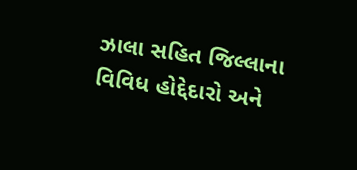ઝાલા સહિત જિલ્લાના વિવિધ હોદ્દેદારો અને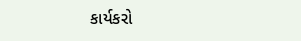કાર્યકરો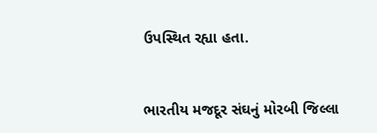ઉપસ્થિત રહ્યા હતા.


ભારતીય મજદૂર સંઘનું મોરબી જિલ્લા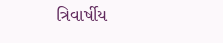ત્રિવાર્ષીય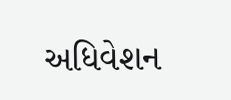અધિવેશન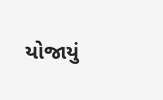યોજાયું